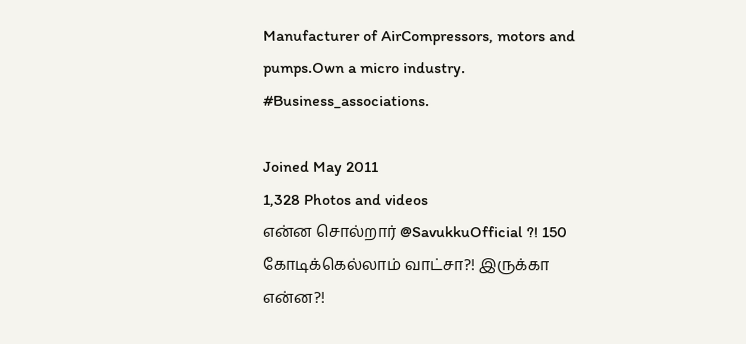Manufacturer of AirCompressors, motors and pumps.Own a micro industry. #Business_associations.

Joined May 2011
1,328 Photos and videos
என்ன சொல்றார் @SavukkuOfficial ?! 150 கோடிக்கெல்லாம் வாட்சா?! இருக்கா என்ன?!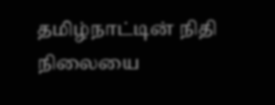தமிழ்நாட்டின் நிதி நிலையை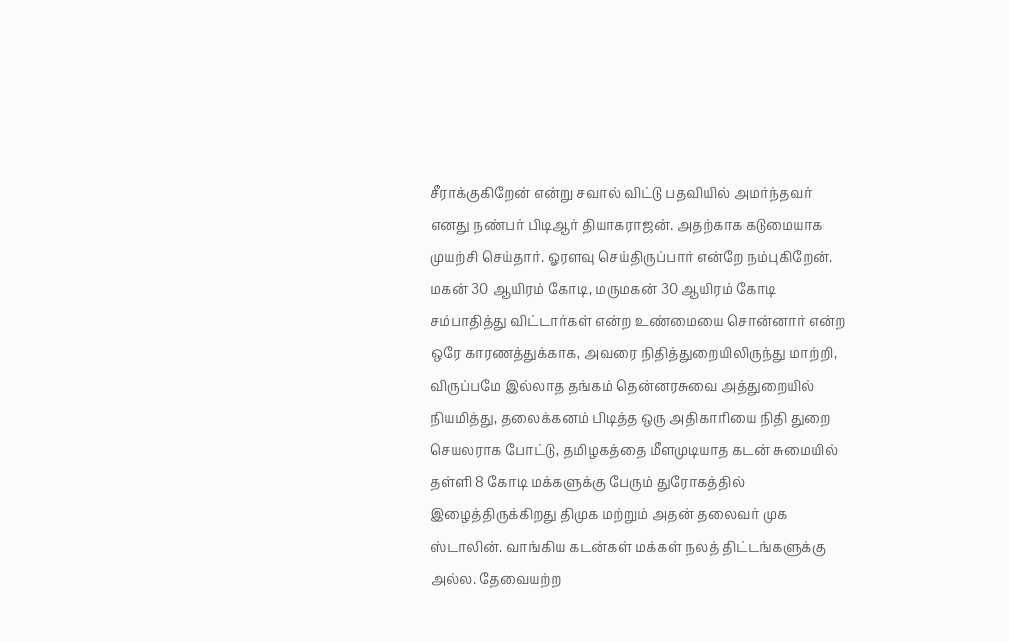சீராக்குகிறேன் என்று சவால் விட்டு பதவியில் அமர்ந்தவர் எனது நண்பர் பிடிஆர் தியாகராஜன். அதற்காக கடுமையாக முயற்சி செய்தார். ஓரளவு செய்திருப்பார் என்றே நம்புகிறேன். மகன் 30 ஆயிரம் கோடி, மருமகன் 30 ஆயிரம் கோடி சம்பாதித்து விட்டார்கள் என்ற உண்மையை சொன்னார் என்ற ஒரே காரணத்துக்காக, அவரை நிதித்துறையிலிருந்து மாற்றி, விருப்பமே இல்லாத தங்கம் தென்னரசுவை அத்துறையில் நியமித்து, தலைக்கனம் பிடித்த ஒரு அதிகாரியை நிதி துறை செயலராக போட்டு, தமிழகத்தை மீளமுடியாத கடன் சுமையில் தள்ளி 8 கோடி மக்களுக்கு பேரும் துரோகத்தில் இழைத்திருக்கிறது திமுக மற்றும் அதன் தலைவர் முக ஸ்டாலின். வாங்கிய கடன்கள் மக்கள் நலத் திட்டங்களுக்கு அல்ல. தேவையற்ற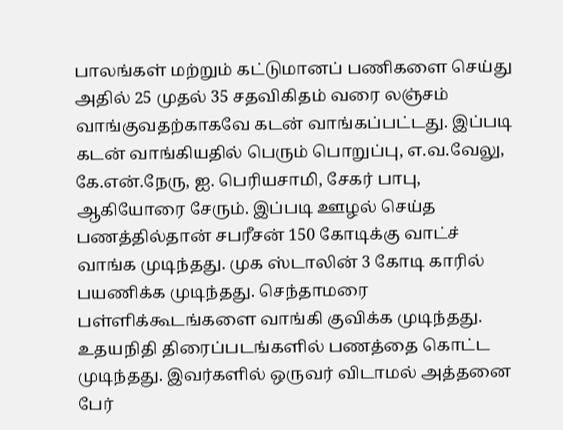பாலங்கள் மற்றும் கட்டுமானப் பணிகளை செய்து அதில் 25 முதல் 35 சதவிகிதம் வரை லஞ்சம் வாங்குவதற்காகவே கடன் வாங்கப்பட்டது. இப்படி கடன் வாங்கியதில் பெரும் பொறுப்பு, எ.வ.வேலு, கே.என்.நேரு, ஐ. பெரியசாமி, சேகர் பாபு, ஆகியோரை சேரும். இப்படி ஊழல் செய்த பணத்தில்தான் சபரீசன் 150 கோடிக்கு வாட்ச் வாங்க முடிந்தது. முக ஸ்டாலின் 3 கோடி காரில் பயணிக்க முடிந்தது. செந்தாமரை பள்ளிக்கூடங்களை வாங்கி குவிக்க முடிந்தது. உதயநிதி திரைப்படங்களில் பணத்தை கொட்ட முடிந்தது. இவர்களில் ஒருவர் விடாமல் அத்தனை பேர்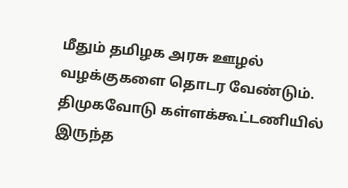மீதும் தமிழக அரசு ஊழல் வழக்குகளை தொடர வேண்டும். திமுகவோடு கள்ளக்கூட்டணியில் இருந்த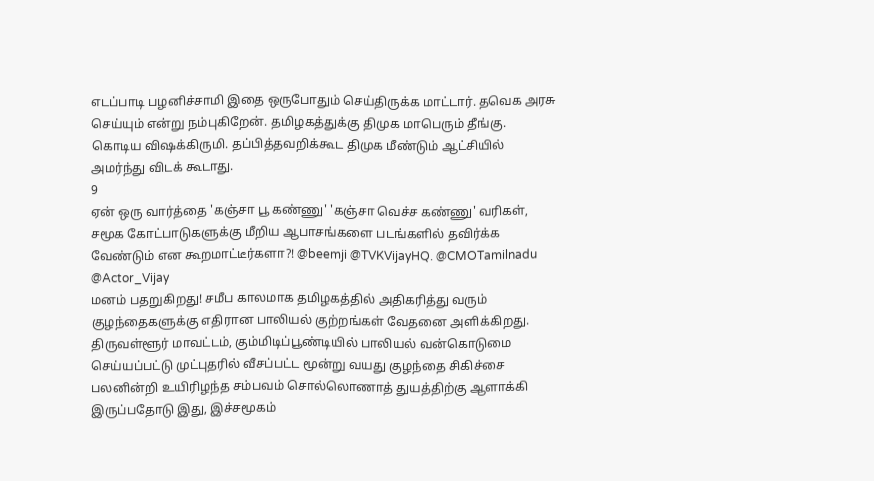எடப்பாடி பழனிச்சாமி இதை ஒருபோதும் செய்திருக்க மாட்டார். தவெக அரசு செய்யும் என்று நம்புகிறேன். தமிழகத்துக்கு திமுக மாபெரும் தீங்கு. கொடிய விஷக்கிருமி. தப்பித்தவறிக்கூட திமுக மீண்டும் ஆட்சியில் அமர்ந்து விடக் கூடாது.
9
ஏன் ஒரு வார்த்தை 'கஞ்சா பூ கண்ணு' 'கஞ்சா வெச்ச கண்ணு' வரிகள், சமூக கோட்பாடுகளுக்கு மீறிய ஆபாசங்களை படங்களில் தவிர்க்க வேண்டும் என கூறமாட்டீர்களா?! @beemji @TVKVijayHQ. @CMOTamilnadu @Actor_Vijay
மனம் பதறுகிறது! சமீப காலமாக தமிழகத்தில் அதிகரித்து வரும் குழந்தைகளுக்கு எதிரான பாலியல் குற்றங்கள் வேதனை அளிக்கிறது. திருவள்ளூர் மாவட்டம், கும்மிடிப்பூண்டியில் பாலியல் வன்கொடுமை செய்யப்பட்டு முட்புதரில் வீசப்பட்ட மூன்று வயது குழந்தை சிகிச்சை பலனின்றி உயிரிழந்த சம்பவம் சொல்லொணாத் துயத்திற்கு ஆளாக்கி இருப்பதோடு இது, இச்சமூகம்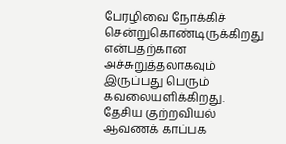பேரழிவை நோக்கிச் சென்றுகொண்டிருக்கிறது என்பதற்கான அச்சுறுத்தலாகவும் இருப்பது பெரும் கவலையளிக்கிறது. தேசிய குற்றவியல் ஆவணக் காப்பக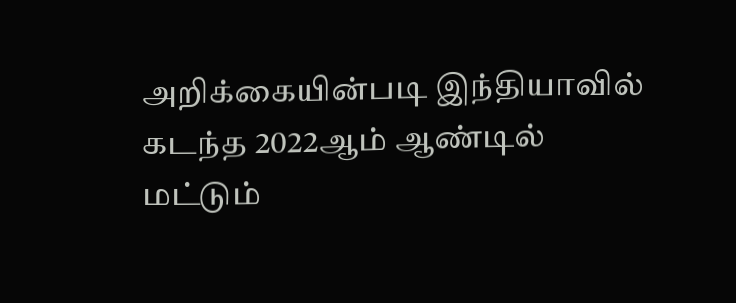அறிக்கையின்படி இந்தியாவில் கடந்த 2022ஆம் ஆண்டில் மட்டும்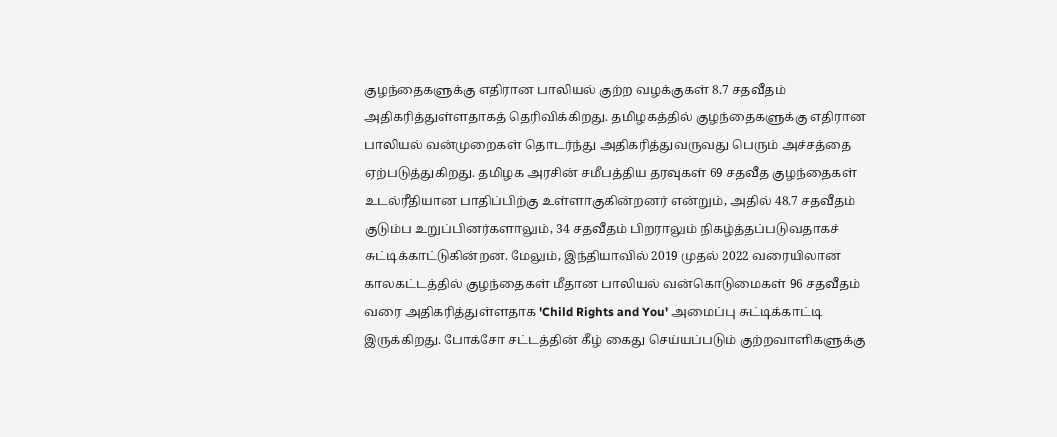குழந்தைகளுக்கு எதிரான பாலியல் குற்ற வழக்குகள் 8.7 சதவீதம் அதிகரித்துள்ளதாகத் தெரிவிக்கிறது. தமிழகத்தில் குழந்தைகளுக்கு எதிரான பாலியல் வன்முறைகள் தொடர்ந்து அதிகரித்துவருவது பெரும் அச்சத்தை ஏற்படுத்துகிறது. தமிழக அரசின் சமீபத்திய தரவுகள் 69 சதவீத குழந்தைகள் உடல்ரீதியான பாதிப்பிற்கு உள்ளாகுகின்றனர் என்றும், அதில் 48.7 சதவீதம் குடும்ப உறுப்பினர்களாலும், 34 சதவீதம் பிறராலும் நிகழ்த்தப்படுவதாகச் சுட்டிக்காட்டுகின்றன. மேலும், இந்தியாவில் 2019 முதல் 2022 வரையிலான காலகட்டத்தில் குழந்தைகள் மீதான பாலியல் வன்கொடுமைகள் 96 சதவீதம் வரை அதிகரித்துள்ளதாக 'Child Rights and You' அமைப்பு சுட்டிக்காட்டி இருக்கிறது. போக்சோ சட்டத்தின் கீழ் கைது செய்யப்படும் குற்றவாளிகளுக்கு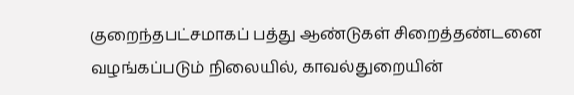குறைந்தபட்சமாகப் பத்து ஆண்டுகள் சிறைத்தண்டனை வழங்கப்படும் நிலையில், காவல்துறையின்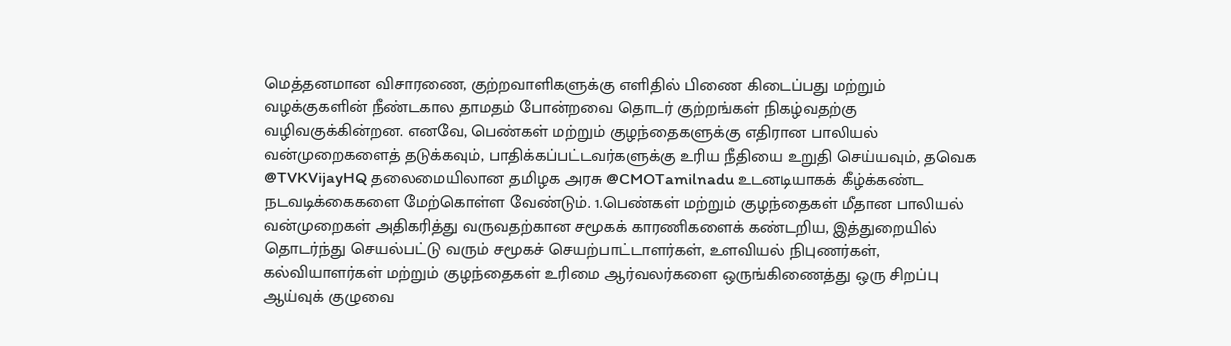மெத்தனமான விசாரணை, குற்றவாளிகளுக்கு எளிதில் பிணை கிடைப்பது மற்றும் வழக்குகளின் நீண்டகால தாமதம் போன்றவை தொடர் குற்றங்கள் நிகழ்வதற்கு வழிவகுக்கின்றன. எனவே, பெண்கள் மற்றும் குழந்தைகளுக்கு எதிரான பாலியல் வன்முறைகளைத் தடுக்கவும், பாதிக்கப்பட்டவர்களுக்கு உரிய நீதியை உறுதி செய்யவும், தவெக @TVKVijayHQ தலைமையிலான தமிழக அரசு @CMOTamilnadu உடனடியாகக் கீழ்க்கண்ட நடவடிக்கைகளை மேற்கொள்ள வேண்டும். 1.பெண்கள் மற்றும் குழந்தைகள் மீதான பாலியல் வன்முறைகள் அதிகரித்து வருவதற்கான சமூகக் காரணிகளைக் கண்டறிய, இத்துறையில் தொடர்ந்து செயல்பட்டு வரும் சமூகச் செயற்பாட்டாளர்கள், உளவியல் நிபுணர்கள், கல்வியாளர்கள் மற்றும் குழந்தைகள் உரிமை ஆர்வலர்களை ஒருங்கிணைத்து ஒரு சிறப்பு ஆய்வுக் குழுவை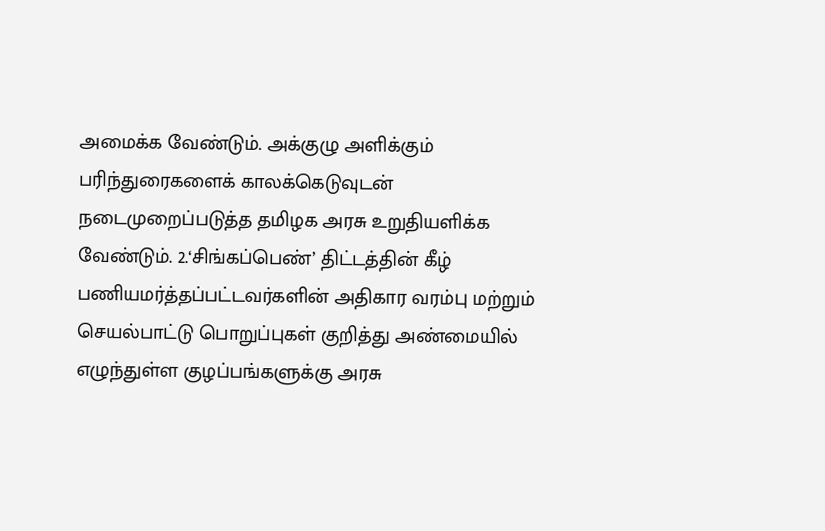அமைக்க வேண்டும். அக்குழு அளிக்கும் பரிந்துரைகளைக் காலக்கெடுவுடன் நடைமுறைப்படுத்த தமிழக அரசு உறுதியளிக்க வேண்டும். 2.‘சிங்கப்பெண்’ திட்டத்தின் கீழ் பணியமர்த்தப்பட்டவர்களின் அதிகார வரம்பு மற்றும் செயல்பாட்டு பொறுப்புகள் குறித்து அண்மையில் எழுந்துள்ள குழப்பங்களுக்கு அரசு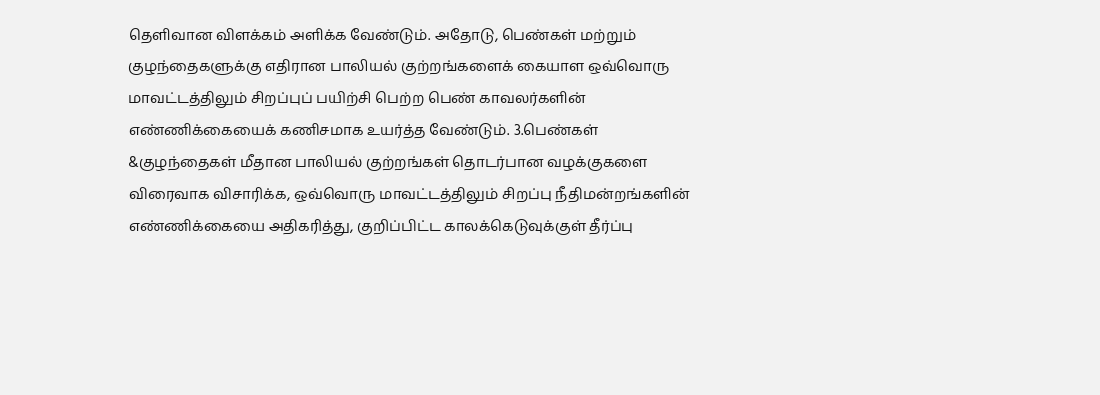தெளிவான விளக்கம் அளிக்க வேண்டும். அதோடு, பெண்கள் மற்றும் குழந்தைகளுக்கு எதிரான பாலியல் குற்றங்களைக் கையாள ஒவ்வொரு மாவட்டத்திலும் சிறப்புப் பயிற்சி பெற்ற பெண் காவலர்களின் எண்ணிக்கையைக் கணிசமாக உயர்த்த வேண்டும். 3.பெண்கள் &குழந்தைகள் மீதான பாலியல் குற்றங்கள் தொடர்பான வழக்குகளை விரைவாக விசாரிக்க, ஒவ்வொரு மாவட்டத்திலும் சிறப்பு நீதிமன்றங்களின் எண்ணிக்கையை அதிகரித்து, குறிப்பிட்ட காலக்கெடுவுக்குள் தீர்ப்பு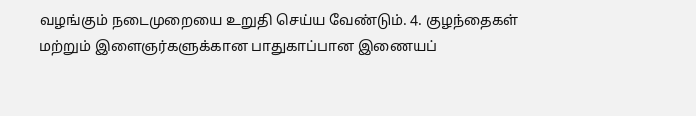வழங்கும் நடைமுறையை உறுதி செய்ய வேண்டும். 4. குழந்தைகள் மற்றும் இளைஞர்களுக்கான பாதுகாப்பான இணையப்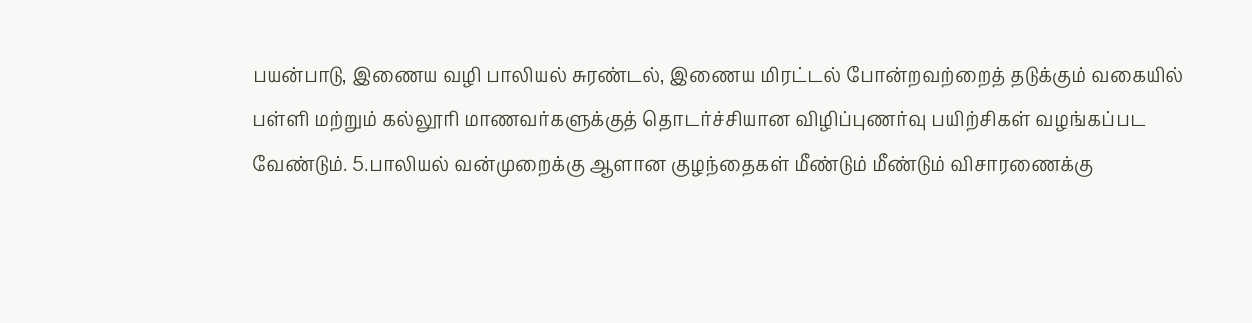பயன்பாடு, இணைய வழி பாலியல் சுரண்டல், இணைய மிரட்டல் போன்றவற்றைத் தடுக்கும் வகையில் பள்ளி மற்றும் கல்லூரி மாணவர்களுக்குத் தொடர்ச்சியான விழிப்புணர்வு பயிற்சிகள் வழங்கப்பட வேண்டும். 5.பாலியல் வன்முறைக்கு ஆளான குழந்தைகள் மீண்டும் மீண்டும் விசாரணைக்கு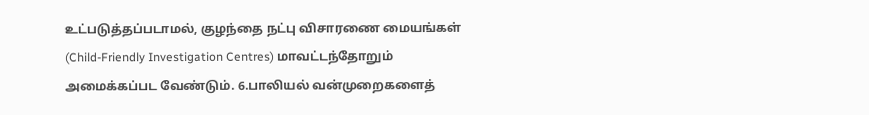உட்படுத்தப்படாமல், குழந்தை நட்பு விசாரணை மையங்கள் (Child-Friendly Investigation Centres) மாவட்டந்தோறும் அமைக்கப்பட வேண்டும். 6.பாலியல் வன்முறைகளைத்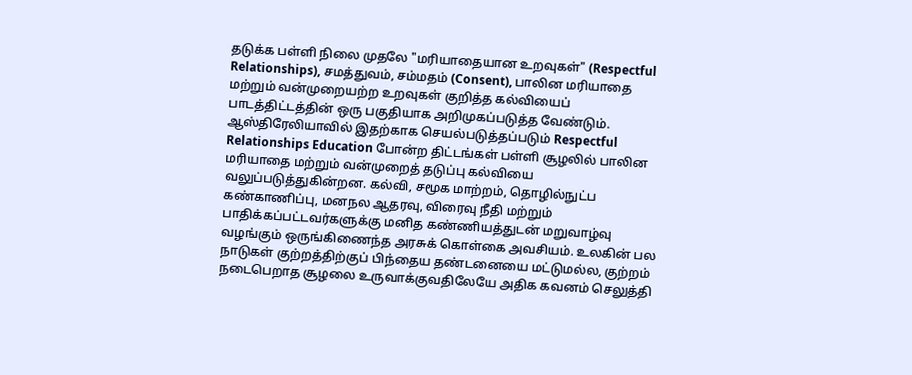தடுக்க பள்ளி நிலை முதலே "மரியாதையான உறவுகள்" (Respectful Relationships), சமத்துவம், சம்மதம் (Consent), பாலின மரியாதை மற்றும் வன்முறையற்ற உறவுகள் குறித்த கல்வியைப் பாடத்திட்டத்தின் ஒரு பகுதியாக அறிமுகப்படுத்த வேண்டும். ஆஸ்திரேலியாவில் இதற்காக செயல்படுத்தப்படும் Respectful Relationships Education போன்ற திட்டங்கள் பள்ளி சூழலில் பாலின மரியாதை மற்றும் வன்முறைத் தடுப்பு கல்வியை வலுப்படுத்துகின்றன. கல்வி, சமூக மாற்றம், தொழில்நுட்ப கண்காணிப்பு, மனநல ஆதரவு, விரைவு நீதி மற்றும் பாதிக்கப்பட்டவர்களுக்கு மனித கண்ணியத்துடன் மறுவாழ்வு வழங்கும் ஒருங்கிணைந்த அரசுக் கொள்கை அவசியம். உலகின் பல நாடுகள் குற்றத்திற்குப் பிந்தைய தண்டனையை மட்டுமல்ல, குற்றம் நடைபெறாத சூழலை உருவாக்குவதிலேயே அதிக கவனம் செலுத்தி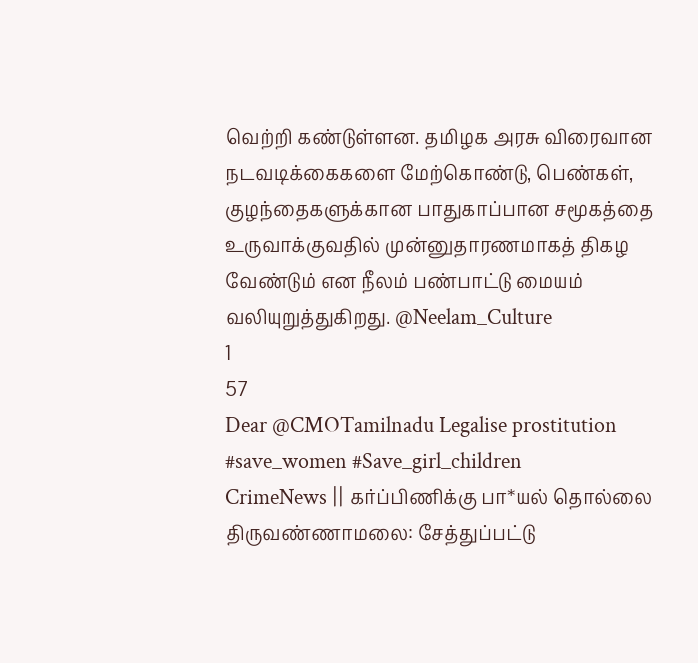வெற்றி கண்டுள்ளன. தமிழக அரசு விரைவான நடவடிக்கைகளை மேற்கொண்டு, பெண்கள், குழந்தைகளுக்கான பாதுகாப்பான சமூகத்தை உருவாக்குவதில் முன்னுதாரணமாகத் திகழ வேண்டும் என நீலம் பண்பாட்டு மையம் வலியுறுத்துகிறது. @Neelam_Culture
1
57
Dear @CMOTamilnadu Legalise prostitution #save_women #Save_girl_children
CrimeNews || கர்ப்பிணிக்கு பா*யல் தொல்லை திருவண்ணாமலை: சேத்துப்பட்டு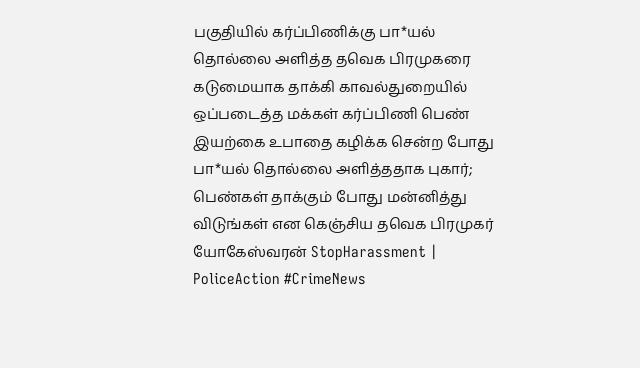பகுதியில் கர்ப்பிணிக்கு பா*யல் தொல்லை அளித்த தவெக பிரமுகரை கடுமையாக தாக்கி காவல்துறையில் ஒப்படைத்த மக்கள் கர்ப்பிணி பெண் இயற்கை உபாதை கழிக்க சென்ற போது பா*யல் தொல்லை அளித்ததாக புகார்; பெண்கள் தாக்கும் போது மன்னித்து விடுங்கள் என கெஞ்சிய தவெக பிரமுகர் யோகேஸ்வரன் StopHarassment | PoliceAction #CrimeNews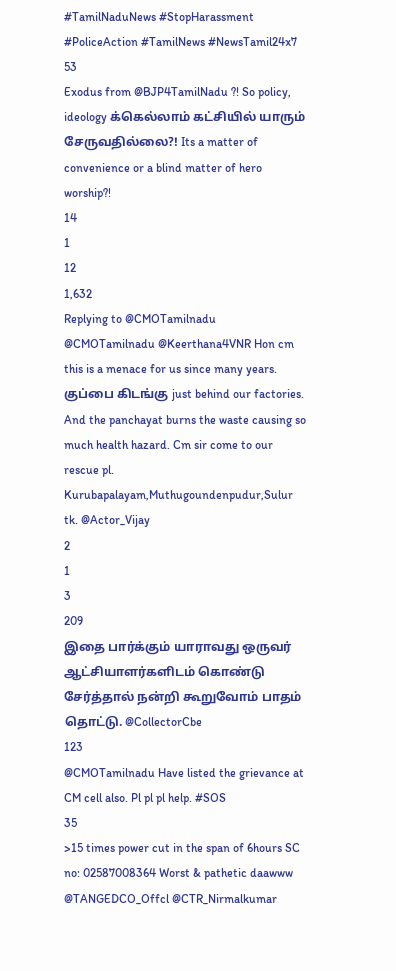#TamilNaduNews #StopHarassment #PoliceAction #TamilNews #NewsTamil24x7
53
Exodus from @BJP4TamilNadu ?! So policy, ideology க்கெல்லாம் கட்சியில் யாரும் சேருவதில்லை?! Its a matter of convenience or a blind matter of hero worship?!
14
1
12
1,632
Replying to @CMOTamilnadu
@CMOTamilnadu @Keerthana4VNR Hon cm this is a menace for us since many years. குப்பை கிடங்கு just behind our factories. And the panchayat burns the waste causing so much health hazard. Cm sir come to our rescue pl. Kurubapalayam,Muthugoundenpudur,Sulur tk. @Actor_Vijay
2
1
3
209
இதை பார்க்கும் யாராவது ஒருவர் ஆட்சியாளர்களிடம் கொண்டு சேர்த்தால் நன்றி கூறுவோம் பாதம் தொட்டு. @CollectorCbe
123
@CMOTamilnadu Have listed the grievance at CM cell also. Pl pl pl help. #SOS
35
>15 times power cut in the span of 6hours SC no: 02587008364 Worst & pathetic daawww @TANGEDCO_Offcl @CTR_Nirmalkumar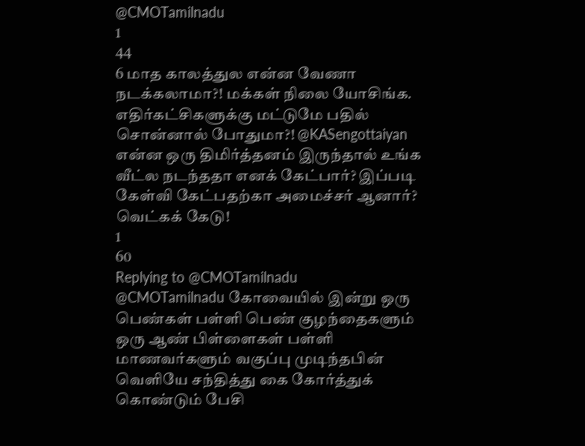@CMOTamilnadu
1
44
6 மாத காலத்துல என்ன வேணா நடக்கலாமா?! மக்கள் நிலை யோசிங்க. எதிர்கட்சிகளுக்கு மட்டுமே பதில் சொன்னால் போதுமா?! @KASengottaiyan
என்ன ஒரு திமிர்த்தனம் இருந்தால் உங்க வீட்ல நடந்ததா எனக் கேட்பார்? இப்படி கேள்வி கேட்பதற்கா அமைச்சர் ஆனார்? வெட்கக் கேடு!
1
60
Replying to @CMOTamilnadu
@CMOTamilnadu கோவையில் இன்று ஒரு பெண்கள் பள்ளி பெண் குழந்தைகளும் ஒரு ஆண் பிள்ளைகள் பள்ளி மாணவர்களும் வகுப்பு முடிந்தபின் வெளியே சந்தித்து கை கோர்த்துக் கொண்டும் பேசி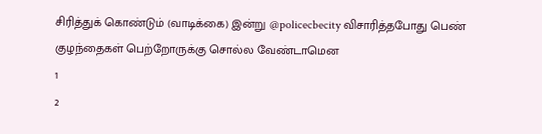சிரித்துக் கொண்டும் (வாடிக்கை) இன்று @policecbecity விசாரித்தபோது பெண் குழந்தைகள் பெற்றோருக்கு சொல்ல வேண்டாமென
1
2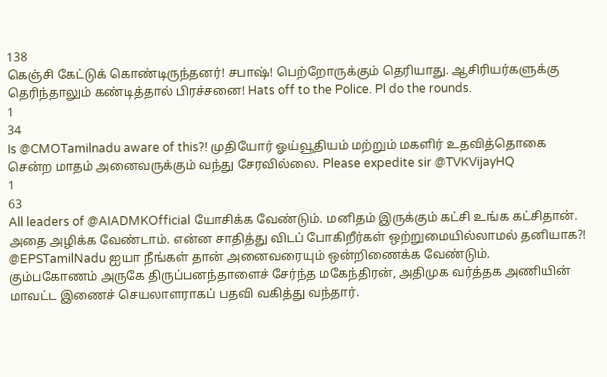138
கெஞ்சி கேட்டுக் கொண்டிருந்தனர்! சபாஷ்! பெற்றோருக்கும் தெரியாது. ஆசிரியர்களுக்கு தெரிந்தாலும் கண்டித்தால் பிரச்சனை! Hats off to the Police. Pl do the rounds.
1
34
Is @CMOTamilnadu aware of this?! முதியோர் ஓய்வூதியம் மற்றும் மகளிர் உதவித்தொகை சென்ற மாதம் அனைவருக்கும் வந்து சேரவில்லை. Please expedite sir @TVKVijayHQ
1
63
All leaders of @AIADMKOfficial யோசிக்க வேண்டும். மனிதம் இருக்கும் கட்சி உங்க கட்சிதான். அதை அழிக்க வேண்டாம். என்ன சாதித்து விடப் போகிறீர்கள் ஒற்றுமையில்லாமல் தனியாக?! @EPSTamilNadu ஐயா நீங்கள் தான் அனைவரையும் ஒன்றிணைக்க வேண்டும்.
கும்பகோணம் அருகே திருப்பனந்தாளைச் சேர்ந்த மகேந்திரன், அதிமுக வர்த்தக அணியின் மாவட்ட இணைச் செயலாளராகப் பதவி வகித்து வந்தார்.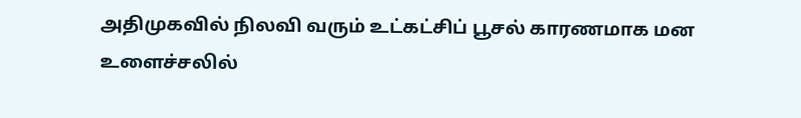அதிமுகவில் நிலவி வரும் உட்கட்சிப் பூசல் காரணமாக மன உளைச்சலில்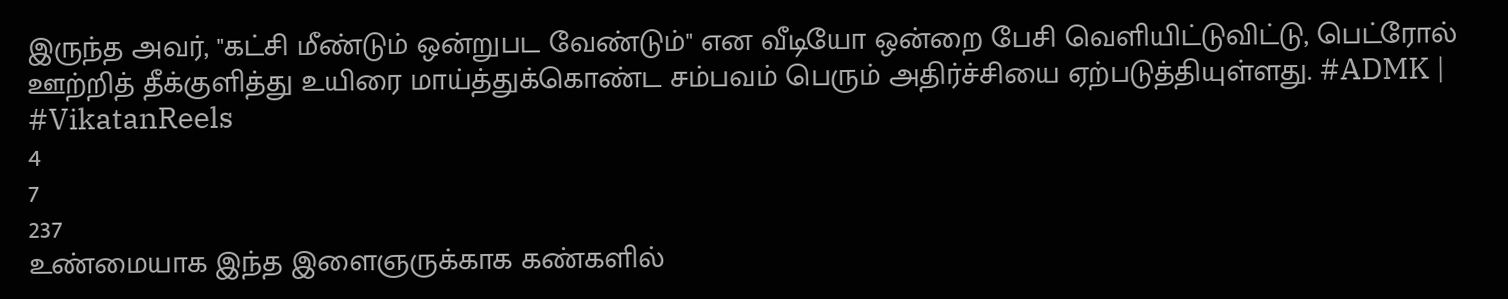இருந்த அவர், "கட்சி மீண்டும் ஒன்றுபட வேண்டும்" என வீடியோ ஒன்றை பேசி வெளியிட்டுவிட்டு, பெட்ரோல் ஊற்றித் தீக்குளித்து உயிரை மாய்த்துக்கொண்ட சம்பவம் பெரும் அதிர்ச்சியை ஏற்படுத்தியுள்ளது. #ADMK | #VikatanReels
4
7
237
உண்மையாக இந்த இளைஞருக்காக கண்களில்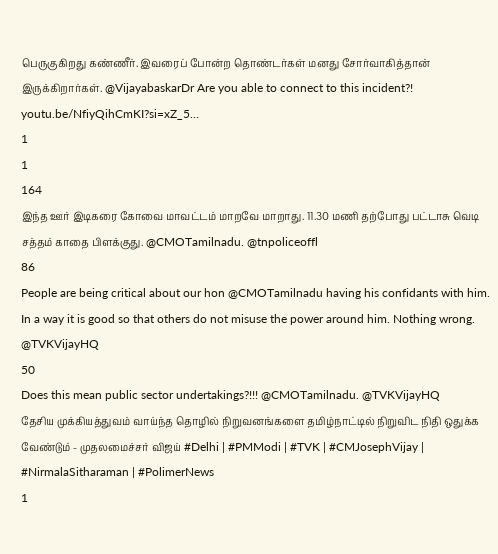பெருகுகிறது கண்ணீர். இவரைப் போன்ற தொண்டர்கள் மனது சோர்வாகித்தான் இருக்கிறார்கள். @VijayabaskarDr Are you able to connect to this incident?! youtu.be/NfiyQihCmKI?si=xZ_5…
1
1
164
இந்த ஊர் இடிகரை கோவை மாவட்டம் மாறவே மாறாது. 11.30 மணி தற்போது பட்டாசு வெடி சத்தம் காதை பிளக்குது. @CMOTamilnadu. @tnpoliceoffl
86
People are being critical about our hon @CMOTamilnadu having his confidants with him. In a way it is good so that others do not misuse the power around him. Nothing wrong. @TVKVijayHQ
50
Does this mean public sector undertakings?!!! @CMOTamilnadu. @TVKVijayHQ
தேசிய முக்கியத்துவம் வாய்ந்த தொழில் நிறுவனங்களை தமிழ்நாட்டில் நிறுவிட நிதி ஒதுக்க வேண்டும் - முதலமைச்சர் விஜய் #Delhi | #PMModi | #TVK | #CMJosephVijay | #NirmalaSitharaman | #PolimerNews
1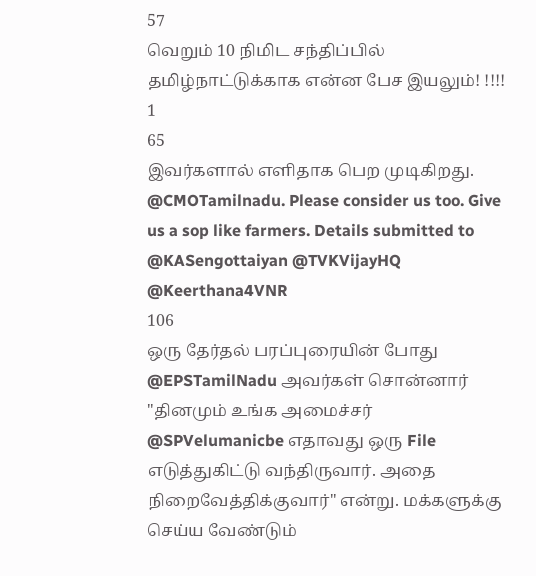57
வெறும் 10 நிமிட சந்திப்பில் தமிழ்நாட்டுக்காக என்ன பேச இயலும்! !!!!
1
65
இவர்களால் எளிதாக பெற முடிகிறது. @CMOTamilnadu. Please consider us too. Give us a sop like farmers. Details submitted to @KASengottaiyan @TVKVijayHQ @Keerthana4VNR
106
ஒரு தேர்தல் பரப்புரையின் போது @EPSTamilNadu அவர்கள் சொன்னார் "தினமும் உங்க அமைச்சர் @SPVelumanicbe எதாவது ஒரு File எடுத்துகிட்டு வந்திருவார். அதை நிறைவேத்திக்குவார்" என்று. மக்களுக்கு செய்ய வேண்டும்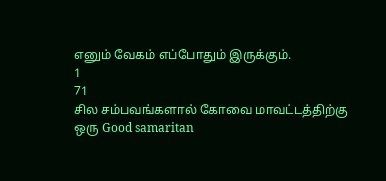எனும் வேகம் எப்போதும் இருக்கும்.
1
71
சில சம்பவங்களால் கோவை மாவட்டத்திற்கு ஒரு Good samaritan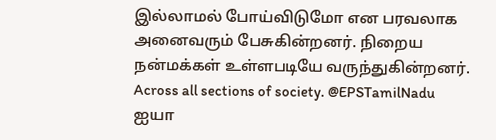இல்லாமல் போய்விடுமோ என பரவலாக அனைவரும் பேசுகின்றனர். நிறைய நன்மக்கள் உள்ளபடியே வருந்துகின்றனர். Across all sections of society. @EPSTamilNadu ஐயா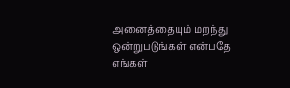அனைத்தையும் மறந்து ஒன்றுபடுங்கள் என்பதே எங்கள்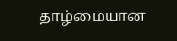தாழ்மையான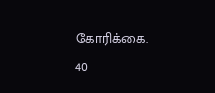கோரிக்கை.
40